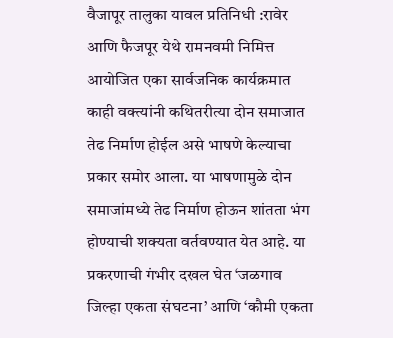वैजापूर तालुका यावल प्रतिनिधी :रावेर आणि फैजपूर येथे रामनवमी निमित्त आयोजित एका सार्वजनिक कार्यक्रमात काही वक्त्यांनी कथितरीत्या दोन समाजात तेढ निर्माण होईल असे भाषणे केल्याचा प्रकार समोर आला. या भाषणामुळे दोन समाजांमध्ये तेढ निर्माण होऊन शांतता भंग होण्याची शक्यता वर्तवण्यात येत आहे. या प्रकरणाची गंभीर दखल घेत ‘जळगाव जिल्हा एकता संघटना’ आणि ‘कौमी एकता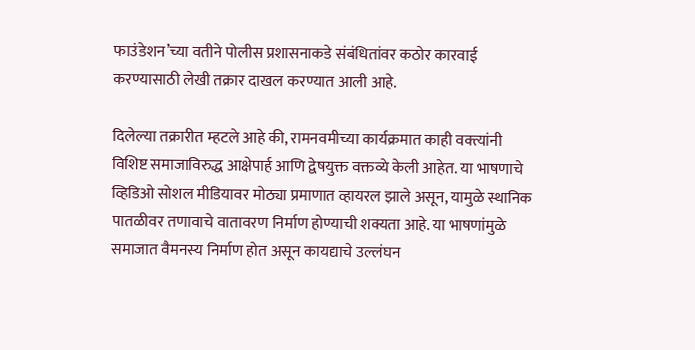फाउंडेशन’च्या वतीने पोलीस प्रशासनाकडे संबंधितांवर कठोर कारवाई करण्यासाठी लेखी तक्रार दाखल करण्यात आली आहे.

दिलेल्या तक्रारीत म्हटले आहे की, रामनवमीच्या कार्यक्रमात काही वक्त्यांनी विशिष्ट समाजाविरुद्ध आक्षेपार्ह आणि द्वेषयुक्त वक्तव्ये केली आहेत. या भाषणाचे व्हिडिओ सोशल मीडियावर मोठ्या प्रमाणात व्हायरल झाले असून, यामुळे स्थानिक पातळीवर तणावाचे वातावरण निर्माण होण्याची शक्यता आहे. या भाषणांमुळे समाजात वैमनस्य निर्माण होत असून कायद्याचे उल्लंघन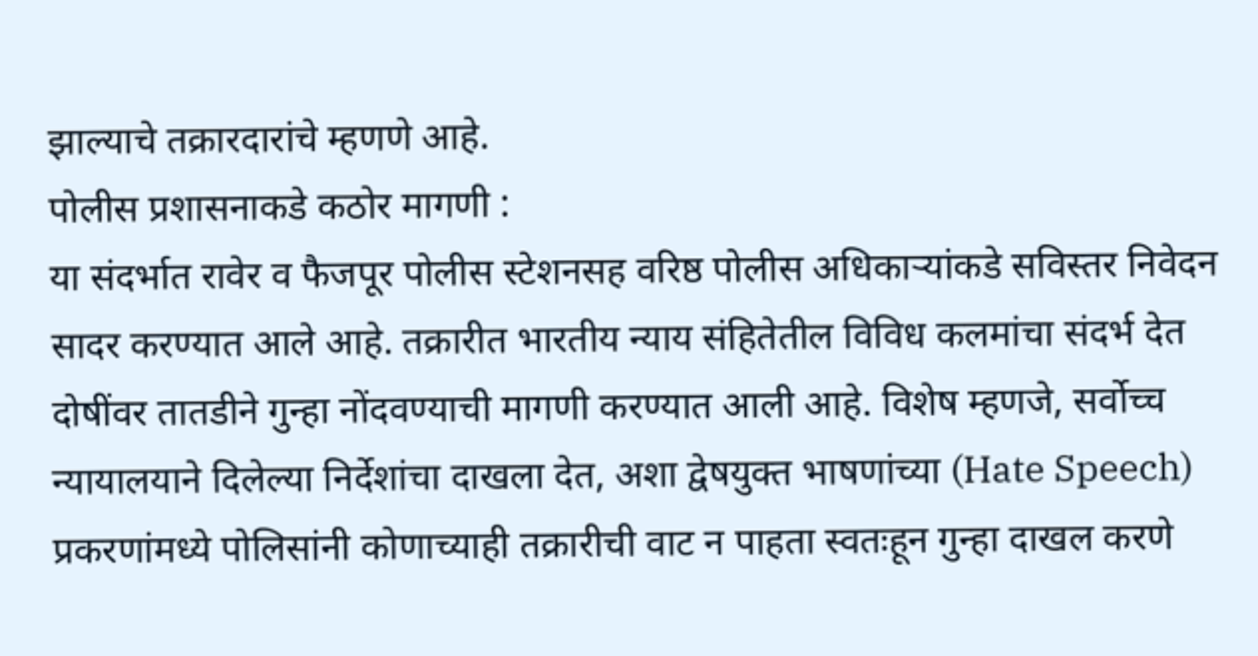झाल्याचे तक्रारदारांचे म्हणणे आहे.
पोलीस प्रशासनाकडे कठोर मागणी :
या संदर्भात रावेर व फैजपूर पोलीस स्टेशनसह वरिष्ठ पोलीस अधिकाऱ्यांकडे सविस्तर निवेदन सादर करण्यात आले आहे. तक्रारीत भारतीय न्याय संहितेतील विविध कलमांचा संदर्भ देत दोषींवर तातडीने गुन्हा नोंदवण्याची मागणी करण्यात आली आहे. विशेष म्हणजे, सर्वोच्च न्यायालयाने दिलेल्या निर्देशांचा दाखला देत, अशा द्वेषयुक्त भाषणांच्या (Hate Speech) प्रकरणांमध्ये पोलिसांनी कोणाच्याही तक्रारीची वाट न पाहता स्वतःहून गुन्हा दाखल करणे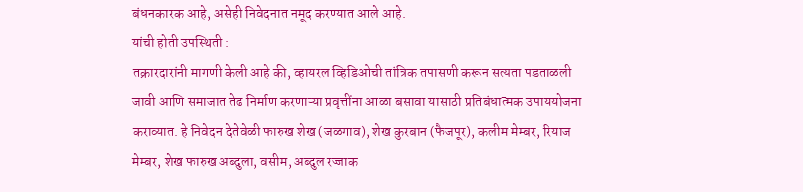बंधनकारक आहे, असेही निवेदनात नमूद करण्यात आले आहे.
यांची होती उपस्थिती :
तक्रारदारांनी मागणी केली आहे की, व्हायरल व्हिडिओची तांत्रिक तपासणी करून सत्यता पडताळली जावी आणि समाजात तेढ निर्माण करणाऱ्या प्रवृत्तींना आळा बसावा यासाठी प्रतिबंधात्मक उपाययोजना कराव्यात. हे निवेदन देतेवेळी फारुख शेख (जळगाव), शेख कुरबान (फैजपूर), कलीम मेम्बर, रियाज मेम्बर, शेख फारुख अब्दुला, वसीम, अब्दुल रज्जाक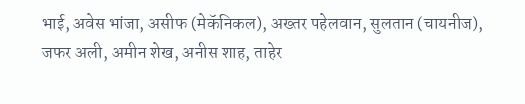भाई, अवेस भांजा, असीफ (मेकॅनिकल), अख्तर पहेलवान, सुलतान (चायनीज), जफर अली, अमीन शेख, अनीस शाह, ताहेर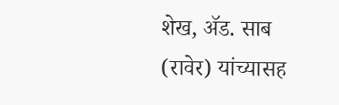शेख, ॲड. साब (रावेर) यांच्यासह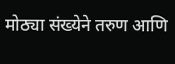मोठ्या संख्येने तरुण आणि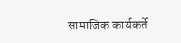सामाजिक कार्यकर्ते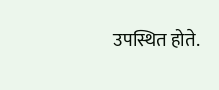उपस्थित होते.